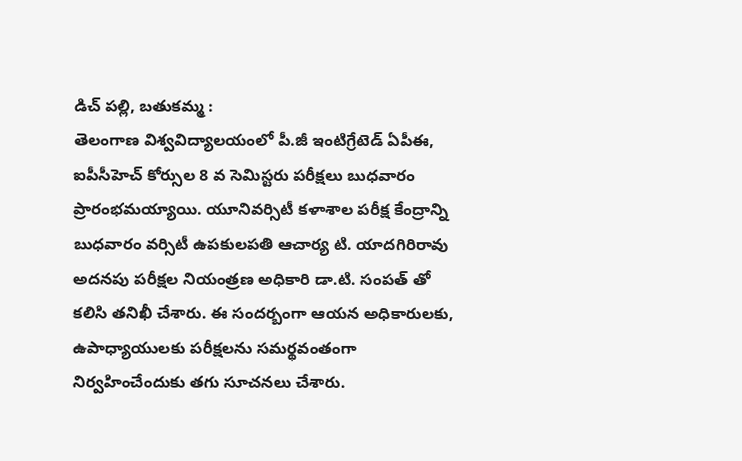డిచ్ పల్లి, బతుకమ్మ :
తెలంగాణ విశ్వవిద్యాలయంలో పీ.జీ ఇంటిగ్రేటెడ్ ఏపీఈ, ఐపీసీహెచ్ కోర్సుల 8 వ సెమిస్టరు పరీక్షలు బుధవారం ప్రారంభమయ్యాయి. యూనివర్సిటీ కళాశాల పరీక్ష కేంద్రాన్ని బుధవారం వర్సిటీ ఉపకులపతి ఆచార్య టి. యాదగిరిరావు అదనపు పరీక్షల నియంత్రణ అధికారి డా.టి. సంపత్ తో కలిసి తనిఖీ చేశారు. ఈ సందర్బంగా ఆయన అధికారులకు, ఉపాధ్యాయులకు పరీక్షలను సమర్థవంతంగా నిర్వహించేందుకు తగు సూచనలు చేశారు.